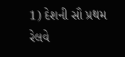1) દેશની સૌ પ્રથમ રેલવે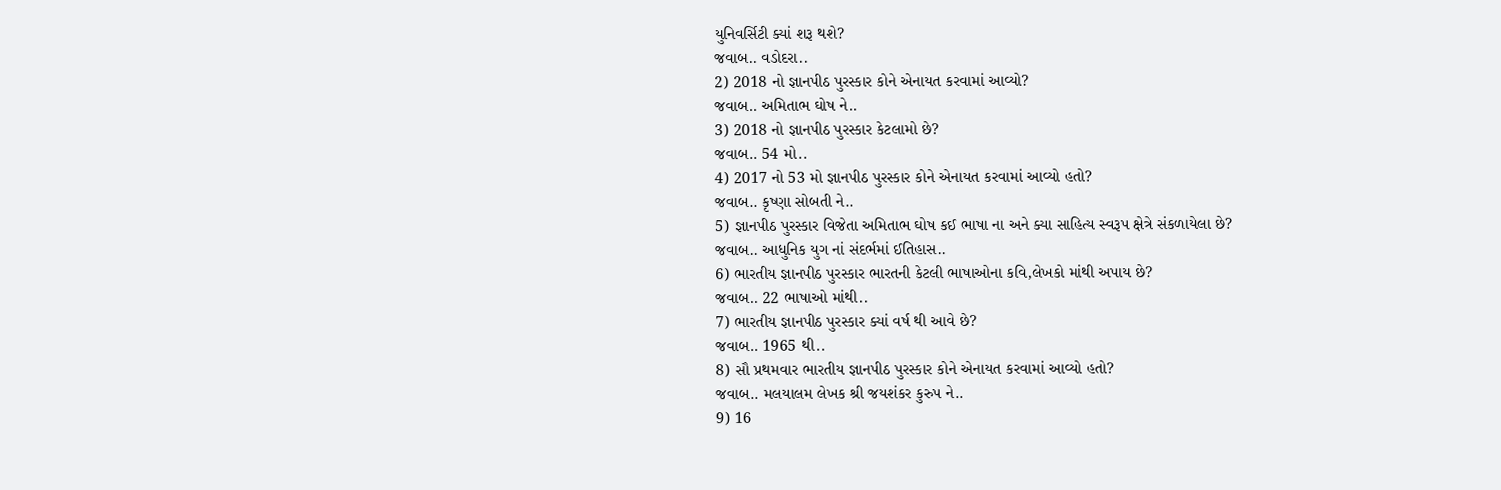યુનિવર્સિટી ક્યાં શરૂ થશે?
જવાબ.. વડોદરા..
2) 2018 નો જ્ઞાનપીઠ પુરસ્કાર કોને એનાયત કરવામાં આવ્યો?
જવાબ.. અમિતાભ ઘોષ ને..
3) 2018 નો જ્ઞાનપીઠ પુરસ્કાર કેટલામો છે?
જવાબ.. 54 મો..
4) 2017 નો 53 મો જ્ઞાનપીઠ પુરસ્કાર કોને એનાયત કરવામાં આવ્યો હતો?
જવાબ.. કૃષ્ણા સોબતી ને..
5) જ્ઞાનપીઠ પુરસ્કાર વિજેતા અમિતાભ ઘોષ કઈ ભાષા ના અને ક્યા સાહિત્ય સ્વરૂપ ક્ષેત્રે સંકળાયેલા છે?
જવાબ.. આધુનિક યુગ નાં સંદર્ભમાં ઈતિહાસ..
6) ભારતીય જ્ઞાનપીઠ પુરસ્કાર ભારતની કેટલી ભાષાઓના કવિ,લેખકો માંથી અપાય છે?
જવાબ.. 22 ભાષાઓ માંથી..
7) ભારતીય જ્ઞાનપીઠ પુરસ્કાર ક્યાં વર્ષ થી આવે છે?
જવાબ.. 1965 થી..
8) સૌ પ્રથમવાર ભારતીય જ્ઞાનપીઠ પુરસ્કાર કોને એનાયત કરવામાં આવ્યો હતો?
જવાબ.. મલયાલમ લેખક શ્રી જયશંકર કુરુપ ને..
9) 16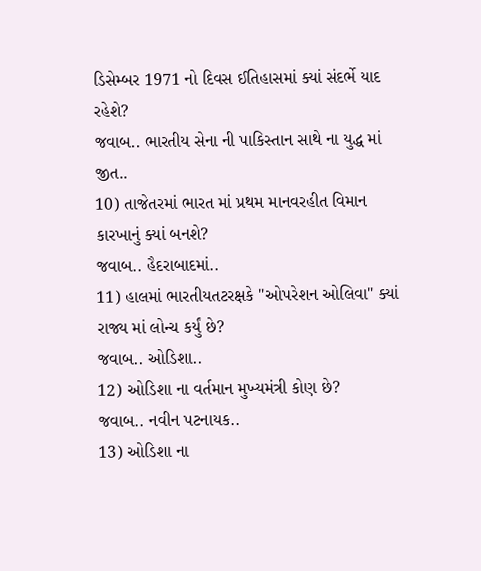ડિસેમ્બર 1971 નો દિવસ ઈતિહાસમાં ક્યાં સંદર્ભે યાદ રહેશે?
જવાબ.. ભારતીય સેના ની પાકિસ્તાન સાથે ના યુદ્ધ માં જીત..
10) તાજેતરમાં ભારત માં પ્રથમ માનવરહીત વિમાન કારખાનું ક્યાં બનશે?
જવાબ.. હૈદરાબાદમાં..
11) હાલમાં ભારતીયતટરક્ષકે "ઓપરેશન ઓલિવા" ક્યાં રાજ્ય માં લોન્ચ કર્યું છે?
જવાબ.. ઓડિશા..
12) ઓડિશા ના વર્તમાન મુખ્યમંત્રી કોણ છે?
જવાબ.. નવીન પટનાયક..
13) ઓડિશા ના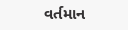વર્તમાન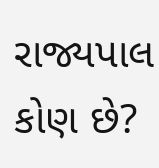રાજ્યપાલ કોણ છે?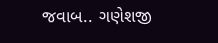જવાબ.. ગણેશજી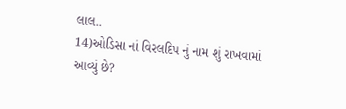લાલ..
14)ઓડિસા નાં વિરલદિપ નું નામ શું રાખવામાં આવ્યું છે?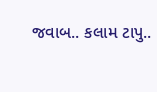જવાબ.. કલામ ટાપુ..